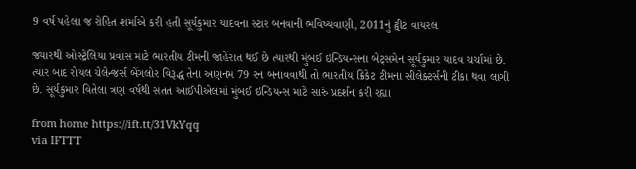9 વર્ષ પહેલા જ રોહિત શર્માએ કરી હતી સૂર્યકુમાર યાદવના સ્ટાર બનવાની ભવિષ્યવાણી, 2011નું ટ્વીટ વાયરલ

જ્યારથી ઓસ્ટ્રેલિયા પ્રવાસ માટે ભારતીય ટીમની જાહેરાત થઈ છે ત્યારથી મુંબઈ ઇન્ડિયન્સના બેટ્સમેન સૂર્યકુમાર યાદવ ચર્ચામાં છે. ત્યાર બાદ રોયલ ચેલેન્જર્સ બેંગલોર વિરૂદ્ધ તેના અણનમ 79 રન બનાવવાથી તો ભારતીય ક્રિકેટ ટીમના સીલેક્ટર્સની ટીકા થવા લાગી છે. સૂર્યકુમાર વિતેલા ત્રણ વર્ષથી સતત આઈપીએલમાં મુંબઈ ઇન્ડિયન્સ માટે સારું પ્રદર્શન કરી રહ્યા

from home https://ift.tt/31VkYqq
via IFTTT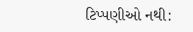ટિપ્પણીઓ નથી: